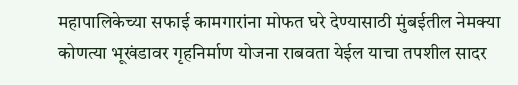महापालिकेच्या सफाई कामगारांना मोफत घरे देण्यासाठी मुंबईतील नेमक्या कोणत्या भूखंडावर गृहनिर्माण योजना राबवता येईल याचा तपशील सादर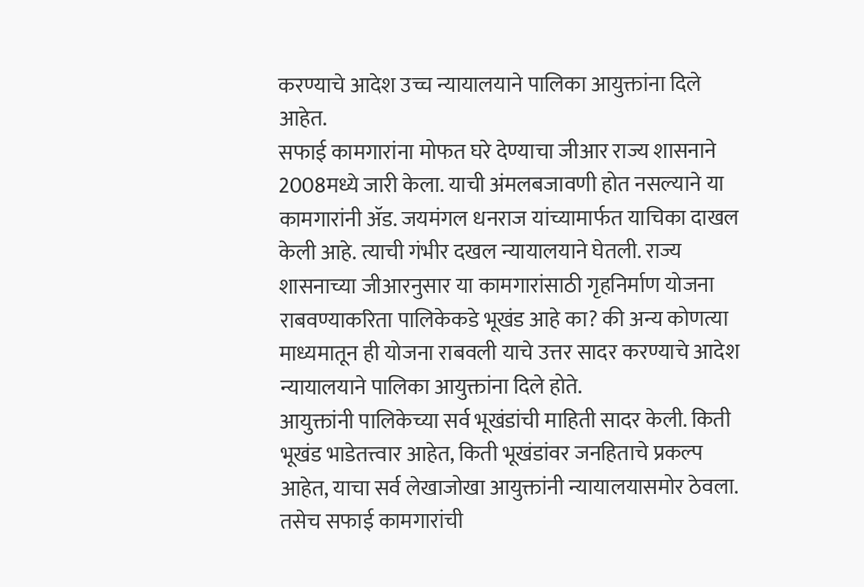करण्याचे आदेश उच्च न्यायालयाने पालिका आयुक्तांना दिले आहेत.
सफाई कामगारांना मोफत घरे देण्याचा जीआर राज्य शासनाने 2008मध्ये जारी केला. याची अंमलबजावणी होत नसल्याने या कामगारांनी ॲड. जयमंगल धनराज यांच्यामार्फत याचिका दाखल केली आहे. त्याची गंभीर दखल न्यायालयाने घेतली. राज्य शासनाच्या जीआरनुसार या कामगारांसाठी गृहनिर्माण योजना राबवण्याकरिता पालिकेकडे भूखंड आहे का? की अन्य कोणत्या माध्यमातून ही योजना राबवली याचे उत्तर सादर करण्याचे आदेश न्यायालयाने पालिका आयुक्तांना दिले होते.
आयुक्तांनी पालिकेच्या सर्व भूखंडांची माहिती सादर केली. किती भूखंड भाडेतत्त्वार आहेत, किती भूखंडांवर जनहिताचे प्रकल्प आहेत, याचा सर्व लेखाजोखा आयुक्तांनी न्यायालयासमोर ठेवला. तसेच सफाई कामगारांची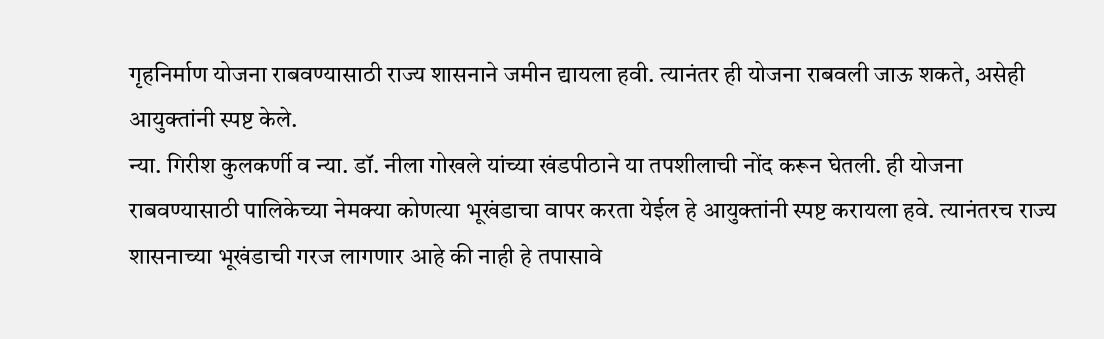गृहनिर्माण योजना राबवण्यासाठी राज्य शासनाने जमीन द्यायला हवी. त्यानंतर ही योजना राबवली जाऊ शकते, असेही आयुक्तांनी स्पष्ट केले.
न्या. गिरीश कुलकर्णी व न्या. डॉ. नीला गोखले यांच्या खंडपीठाने या तपशीलाची नोंद करून घेतली. ही योजना राबवण्यासाठी पालिकेच्या नेमक्या कोणत्या भूखंडाचा वापर करता येईल हे आयुक्तांनी स्पष्ट करायला हवे. त्यानंतरच राज्य शासनाच्या भूखंडाची गरज लागणार आहे की नाही हे तपासावे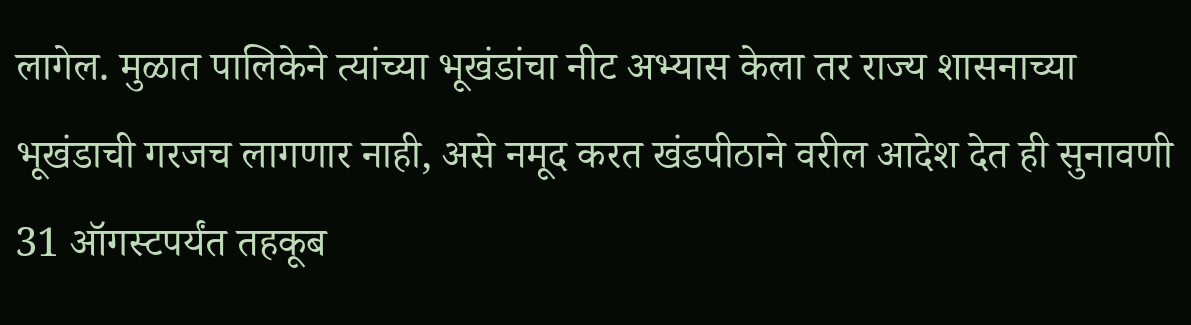लागेल. मुळात पालिकेने त्यांच्या भूखंडांचा नीट अभ्यास केला तर राज्य शासनाच्या भूखंडाची गरजच लागणार नाही, असे नमूद करत खंडपीठाने वरील आदेश देत ही सुनावणी 31 ऑगस्टपर्यंत तहकूब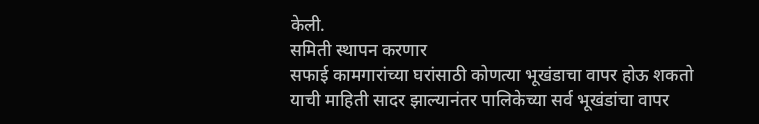केली.
समिती स्थापन करणार
सफाई कामगारांच्या घरांसाठी कोणत्या भूखंडाचा वापर होऊ शकतो याची माहिती सादर झाल्यानंतर पालिकेच्या सर्व भूखंडांचा वापर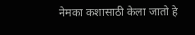नेमका कशासाठी केला जातो हे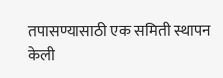तपासण्यासाठी एक समिती स्थापन केली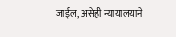जाईल, असेही न्यायालयाने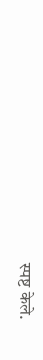स्पष्ट केले.